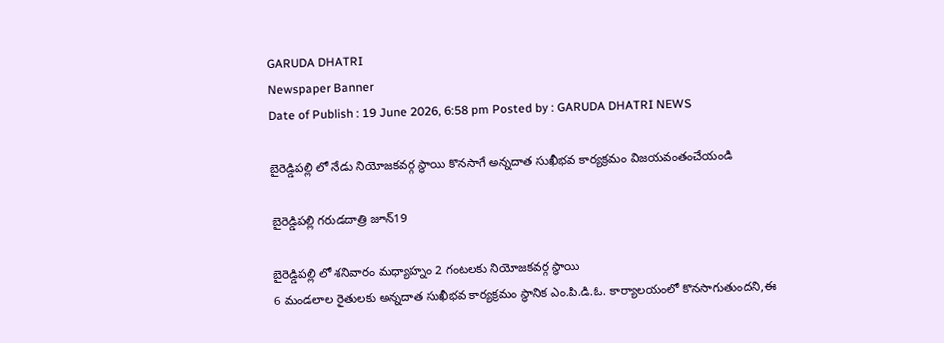GARUDA DHATRI
Newspaper Banner
Date of Publish : 19 June 2026, 6:58 pm Posted by : GARUDA DHATRI NEWS

బైరెడ్డిపల్లి లో నేడు నియోజకవర్గ స్థాయి కొనసాగే అన్నదాత సుఖీభవ కార్యక్రమం విజయవంతంచేయండి

బైరెడ్డిపల్లి గరుడదాత్రి జూన్19

బైరెడ్డిపల్లి లో శనివారం మధ్యాహ్నం 2 గంటలకు నియోజకవర్గ స్థాయి
6 మండలాల రైతులకు అన్నదాత సుఖీభవ కార్యక్రమం స్థానిక ఎం.పి.డి.ఓ. కార్యాలయంలో కొనసాగుతుందని,ఈ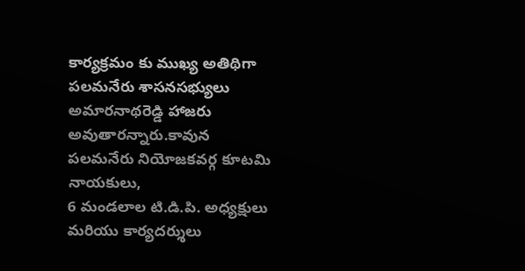కార్యక్రమం కు ముఖ్య అతిథిగా పలమనేరు శాసనసభ్యులు అమారనాథరెడ్డి హాజరు అవుతారన్నారు.కావున
పలమనేరు నియోజకవర్గ కూటమి నాయకులు,
6 మండలాల టి.డి.పి. అధ్యక్షులు మరియు కార్యదర్శులు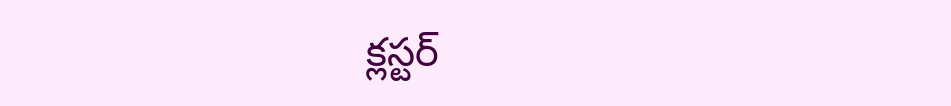క్లస్టర్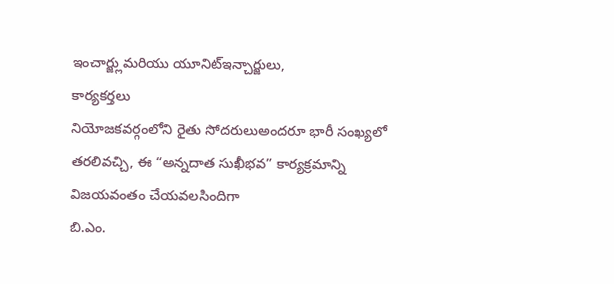ఇంచార్జ్లుమరియు యూనిట్ఇన్చార్జులు,
కార్యకర్తలు
నియోజకవర్గంలోని రైతు సోదరులుఅందరూ భారీ సంఖ్యలో తరలివచ్చి, ఈ “అన్నదాత సుఖీభవ” కార్యక్రమాన్ని విజయవంతం చేయవలసిందిగా
బి.ఎం.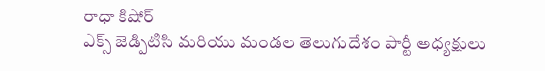రాధా కిషోర్
ఎక్స్ జెడ్పిటిసి మరియు మండల తెలుగుదేశం పార్టీ అధ్యక్షులు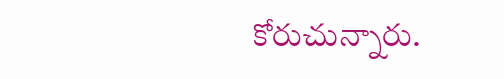కోరుచున్నారు.